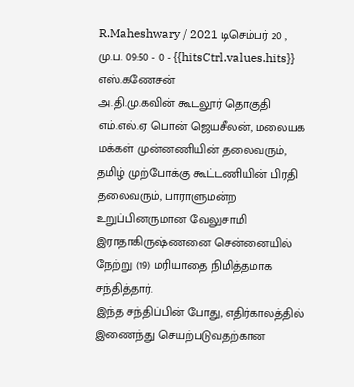R.Maheshwary / 2021 டிசெம்பர் 20 , மு.ப. 09:50 - 0 - {{hitsCtrl.values.hits}}
எஸ்.கணேசன்
அ.தி.மு.கவின் கூடலூர் தொகுதி எம்.எல்.ஏ பொன் ஜெயசீலன், மலையக மக்கள் முன்னணியின் தலைவரும், தமிழ் முற்போக்கு கூட்டணியின் பிரதி தலைவரும், பாராளுமன்ற உறுப்பினருமான வேலுசாமி இராதாகிருஷ்ணனை சென்னையில் நேற்று (19) மரியாதை நிமித்தமாக சந்தித்தார்.
இந்த சந்திப்பின் போது, எதிர்காலத்தில் இணைந்து செயற்படுவதற்கான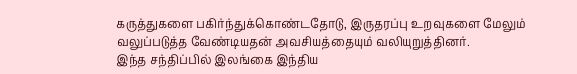கருத்துகளை பகிர்ந்துக்கொண்டதோடு, இருதரப்பு உறவுகளை மேலும் வலுப்படுத்த வேண்டியதன் அவசியத்தையும் வலியுறுத்தினர்.
இந்த சந்திப்பில் இலங்கை இந்திய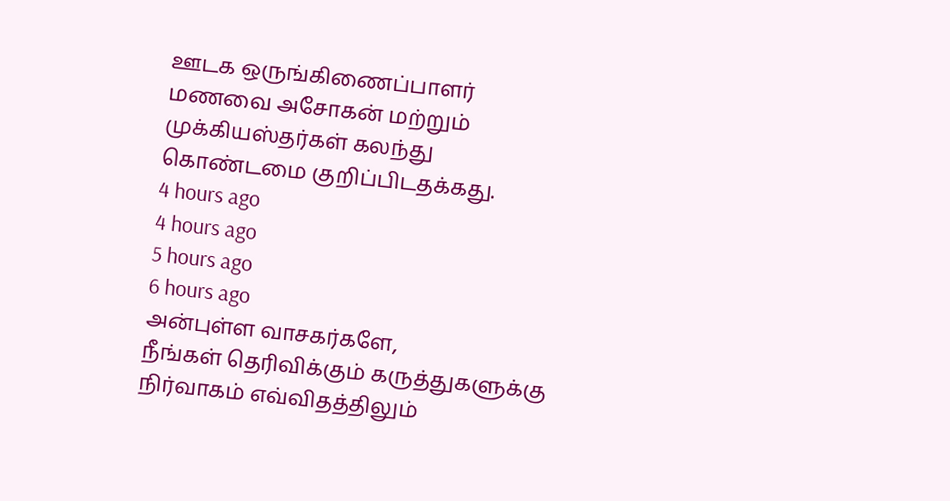ஊடக ஒருங்கிணைப்பாளர் மணவை அசோகன் மற்றும் முக்கியஸ்தர்கள் கலந்து கொண்டமை குறிப்பிடதக்கது.
4 hours ago
4 hours ago
5 hours ago
6 hours ago
அன்புள்ள வாசகர்களே,
நீங்கள் தெரிவிக்கும் கருத்துகளுக்கு நிர்வாகம் எவ்விதத்திலும்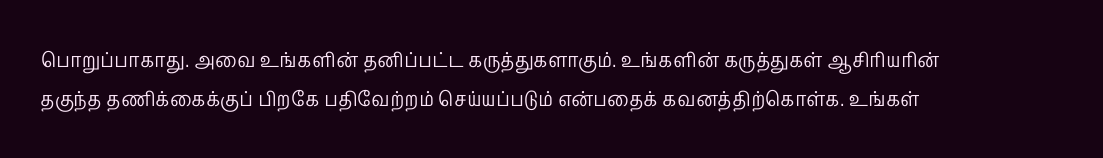பொறுப்பாகாது. அவை உங்களின் தனிப்பட்ட கருத்துகளாகும். உங்களின் கருத்துகள் ஆசிரியரின் தகுந்த தணிக்கைக்குப் பிறகே பதிவேற்றம் செய்யப்படும் என்பதைக் கவனத்திற்கொள்க. உங்கள்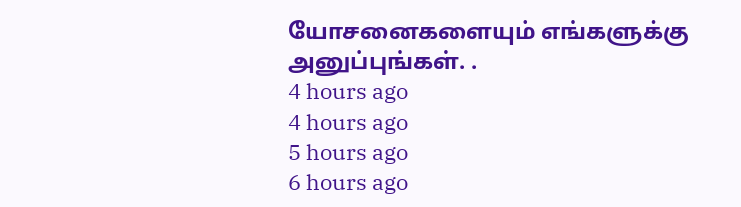யோசனைகளையும் எங்களுக்கு அனுப்புங்கள். .
4 hours ago
4 hours ago
5 hours ago
6 hours ago